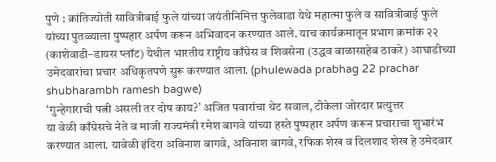पुणे : क्रांतिज्योती सावित्रीबाई फुले यांच्या जयंतीनिमित्त फुलेवाडा येथे महात्मा फुले व सावित्रीबाई फुले यांच्या पुतळ्याला पुष्पहार अर्पण करून अभिवादन करण्यात आले. याच कार्यक्रमातून प्रभाग क्रमांक २२ (काशेवाडी–डायस प्लॉट) येथील भारतीय राष्ट्रीय काँग्रेस व शिवसेना (उद्धव बाळासाहेब ठाकरे) आघाडीच्या उमेदवारांचा प्रचार अधिकृतपणे सुरू करण्यात आला. (phulewada prabhag 22 prachar shubharambh ramesh bagwe)
‘गुन्हेगाराची पत्नी असली तर दोष काय?’ अजित पवारांचा थेट सवाल, टीकेला जोरदार प्रत्युत्तर
या वेळी काँग्रेसचे नेते व माजी राज्यमंत्री रमेश बागवे यांच्या हस्ते पुष्पहार अर्पण करून प्रचाराचा शुभारंभ करण्यात आला. यावेळी इंदिरा अविनाश बागवे, अविनाश बागवे, रफिक शेख व दिलशाद शेख हे उमेदवार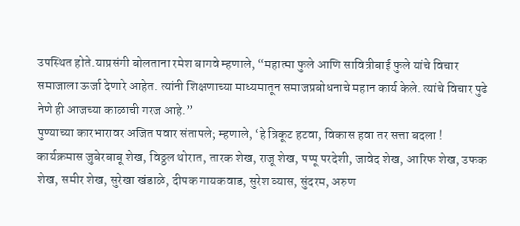उपस्थित होते.याप्रसंगी बोलताना रमेश बागवे म्हणाले, “महात्मा फुले आणि सावित्रीबाई फुले यांचे विचार समाजाला ऊर्जा देणारे आहेत. त्यांनी शिक्षणाच्या माध्यमातून समाजप्रबोधनाचे महान कार्य केले. त्यांचे विचार पुढे नेणे ही आजच्या काळाची गरज आहे.”
पुण्याच्या कारभारावर अजित पवार संतापले; म्हणाले, ‘हे त्रिकूट हटवा, विकास हवा तर सत्ता बदला !
कार्यक्रमास जुबेरबाबू शेख, विठ्ठल थोरात, तारक शेख, राजू शेख, पप्पू परदेशी, जावेद शेख, आरिफ शेख, उफक शेख, समीर शेख, सुरेखा खंडाळे, दीपक गायकवाड, सुरेश व्यास, सुंदरम, अरुण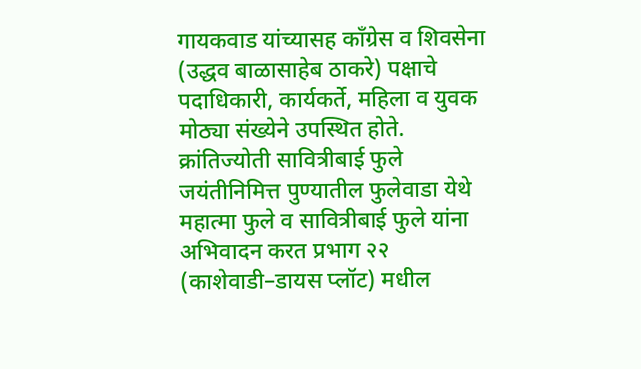गायकवाड यांच्यासह काँग्रेस व शिवसेना (उद्धव बाळासाहेब ठाकरे) पक्षाचे पदाधिकारी, कार्यकर्ते, महिला व युवक मोठ्या संख्येने उपस्थित होते.
क्रांतिज्योती सावित्रीबाई फुले जयंतीनिमित्त पुण्यातील फुलेवाडा येथे महात्मा फुले व सावित्रीबाई फुले यांना अभिवादन करत प्रभाग २२ (काशेवाडी–डायस प्लॉट) मधील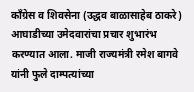काँग्रेस व शिवसेना (उद्धव बाळासाहेब ठाकरे) आघाडीच्या उमेदवारांचा प्रचार शुभारंभ करण्यात आला. माजी राज्यमंत्री रमेश बागवे यांनी फुले दाम्पत्यांच्या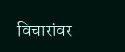विचारांवर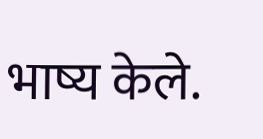भाष्य केले.